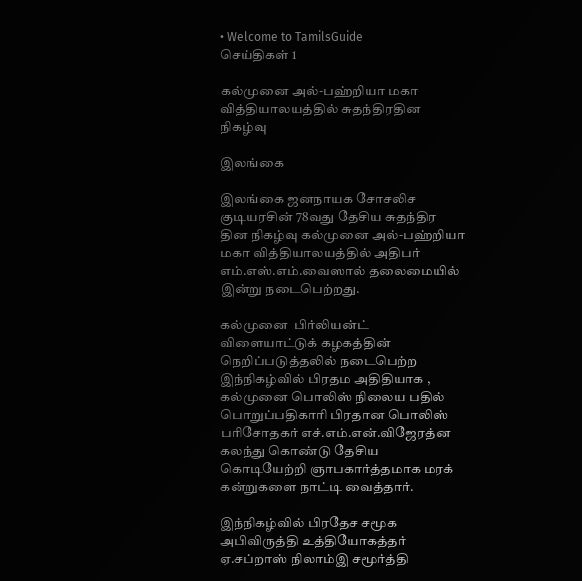• Welcome to TamilsGuide
செய்திகள் 1

கல்முனை அல்-பஹ்றியா மகா வித்தியாலயத்தில் சுதந்திரதின நிகழ்வு

இலங்கை

இலங்கை ஜனநாயக சோசலிச குடியரசின் 78வது தேசிய சுதந்திர தின நிகழ்வு கல்முனை அல்-பஹ்றியா மகா வித்தியாலயத்தில் அதிபர் எம்.எஸ்.எம்.வைஸால் தலைமையில் இன்று நடைபெற்றது.

கல்முனை  பிர்லியன்ட் விளையாட்டுக் கழகத்தின் நெறிப்படுத்தலில் நடைபெற்ற இந்நிகழ்வில் பிரதம அதிதியாக , கல்முனை பொலிஸ் நிலைய பதில் பொறுப்பதிகாரி பிரதான பொலிஸ் பரிசோதகர் எச்.எம்.என்.விஜேரத்ன கலந்து கொண்டு தேசிய கொடியேற்றி ஞாபகார்த்தமாக மரக் கன்றுகளை நாட்டி வைத்தார்.

இந்நிகழ்வில் பிரதேச சமூக அபிவிருத்தி உத்தியோகத்தர் ஏ.சப்றாஸ் நிலாம்இ சமூர்த்தி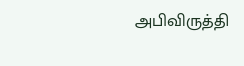அபிவிருத்தி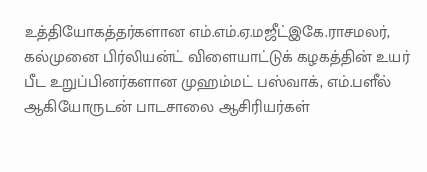உத்தியோகத்தர்களான எம்.எம்.ஏ.மஜீட்இகே.ராசமலர்,  கல்முனை பிர்லியன்ட் விளையாட்டுக் கழகத்தின் உயர் பீட உறுப்பினர்களான முஹம்மட் பஸ்வாக், எம்.பளீல் ஆகியோருடன் பாடசாலை ஆசிரியர்கள்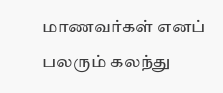மாணவர்கள் எனப் பலரும் கலந்து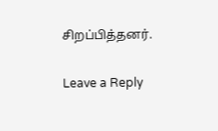சிறப்பித்தனர்.

Leave a Reply